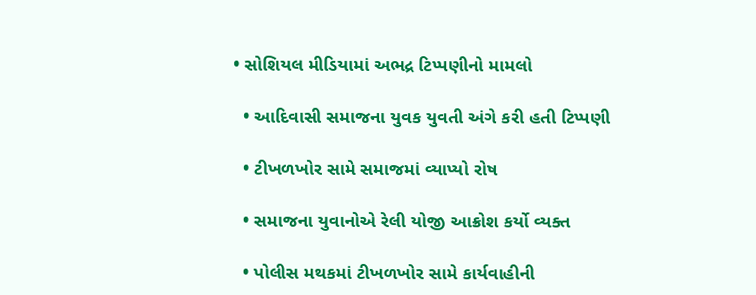• સોશિયલ મીડિયામાં અભદ્ર ટિપ્પણીનો મામલો

  • આદિવાસી સમાજના યુવક યુવતી અંગે કરી હતી ટિપ્પણી

  • ટીખળખોર સામે સમાજમાં વ્યાપ્યો રોષ

  • સમાજના યુવાનોએ રેલી યોજી આક્રોશ કર્યો વ્યક્ત

  • પોલીસ મથકમાં ટીખળખોર સામે કાર્યવાહીની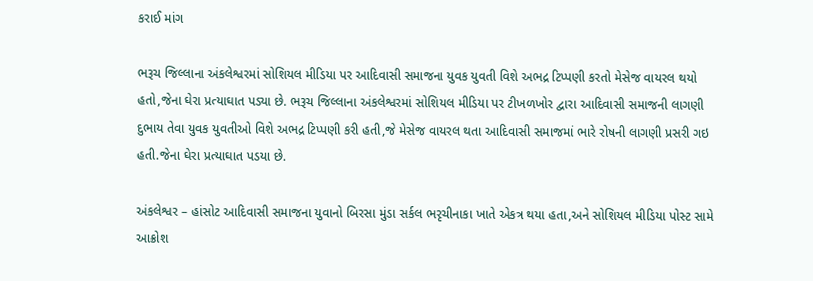કરાઈ માંગ

ભરૂચ જિલ્લાના અંકલેશ્વરમાં સોશિયલ મીડિયા પર આદિવાસી સમાજના યુવક યુવતી વિશે અભદ્ર ટિપ્પણી કરતો મેસેજ વાયરલ થયો હતો,જેના ઘેરા પ્રત્યાઘાત પડ્યા છે. ભરૂચ જિલ્લાના અંકલેશ્વરમાં સોશિયલ મીડિયા પર ટીખળખોર દ્વારા આદિવાસી સમાજની લાગણી દુભાય તેવા યુવક યુવતીઓ વિશે અભદ્ર ટિપ્પણી કરી હતી,જે મેસેજ વાયરલ થતા આદિવાસી સમાજમાં ભારે રોષની લાગણી પ્રસરી ગઇ હતી.જેના ઘેરા પ્રત્યાઘાત પડયા છે.

અંકલેશ્વર – હાંસોટ આદિવાસી સમાજના યુવાનો બિરસા મુંડા સર્કલ ભરૃચીનાકા ખાતે એકત્ર થયા હતા,અને સોશિયલ મીડિયા પોસ્ટ સામે આક્રોશ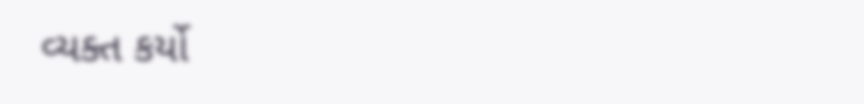વ્યક્ત કર્યો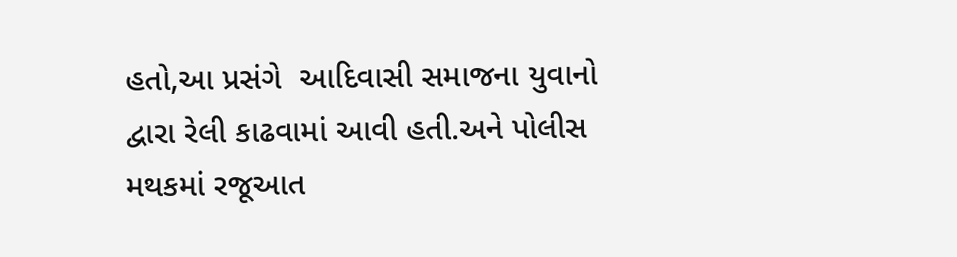હતો,આ પ્રસંગે  આદિવાસી સમાજના યુવાનો દ્વારા રેલી કાઢવામાં આવી હતી.અને પોલીસ મથકમાં રજૂઆત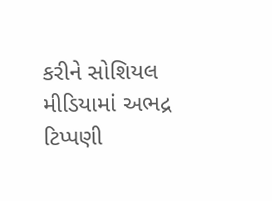કરીને સોશિયલ મીડિયામાં અભદ્ર ટિપ્પણી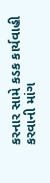કરનાર સામે કડક કાર્યવાહી કરવાની માંગ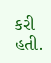કરી હતી.